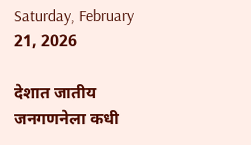Saturday, February 21, 2026

देशात जातीय जनगणनेला कधी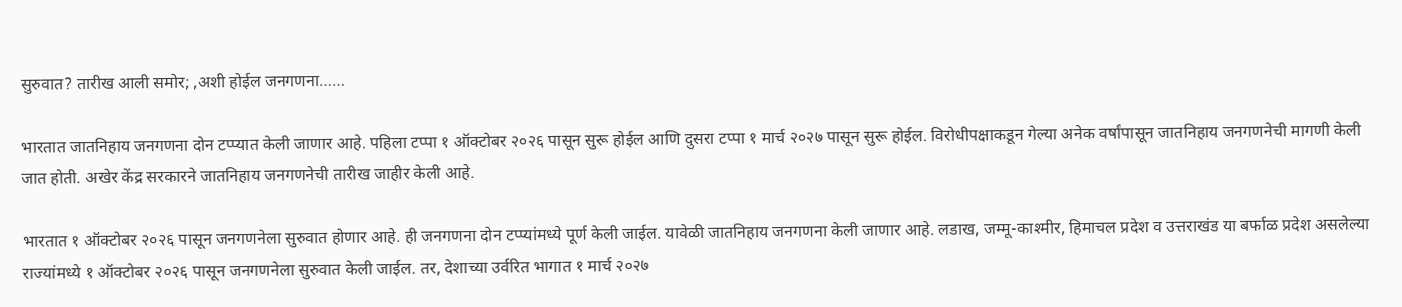सुरुवात? तारीख आली समोर; ,अशी होईल जनगणना……

भारतात जातनिहाय जनगणना दोन टप्प्यात केली जाणार आहे. पहिला टप्पा १ ऑक्टोबर २०२६ पासून सुरू होईल आणि दुसरा टप्पा १ मार्च २०२७ पासून सुरू होईल. विरोधीपक्षाकडून गेल्या अनेक वर्षांपासून जातनिहाय जनगणनेची मागणी केली जात होती. अखेर केंद्र सरकारने जातनिहाय जनगणनेची तारीख जाहीर केली आहे.

भारतात १ ऑक्टोबर २०२६ पासून जनगणनेला सुरुवात होणार आहे. ही जनगणना दोन टप्प्यांमध्ये पूर्ण केली जाईल. यावेळी जातनिहाय जनगणना केली जाणार आहे. लडाख, जम्मू-काश्मीर, हिमाचल प्रदेश व उत्तराखंड या बर्फाळ प्रदेश असलेल्या राज्यांमध्ये १ ऑक्टोबर २०२६ पासून जनगणनेला सुरुवात केली जाईल. तर, देशाच्या उर्वरित भागात १ मार्च २०२७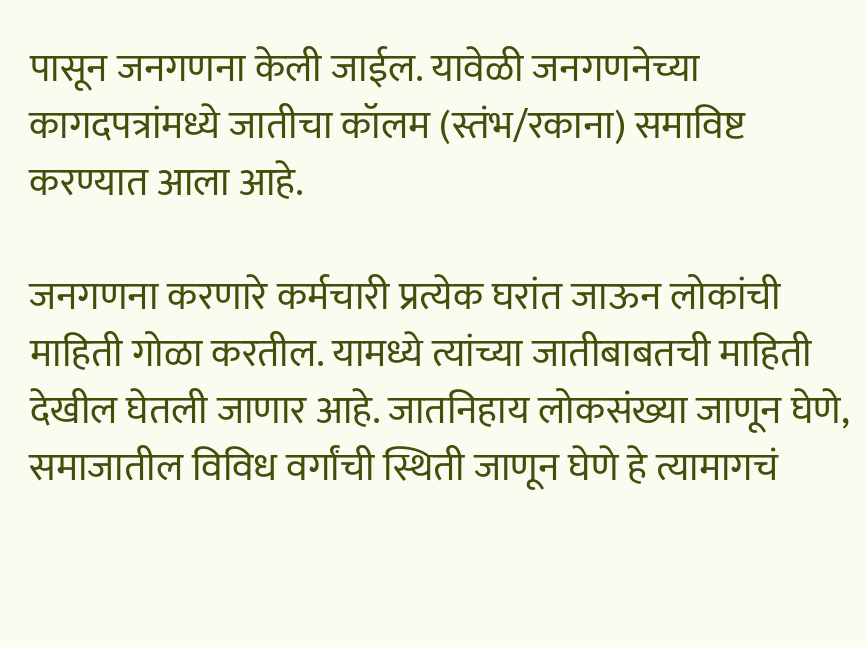पासून जनगणना केली जाईल. यावेळी जनगणनेच्या कागदपत्रांमध्ये जातीचा कॉलम (स्तंभ/रकाना) समाविष्ट करण्यात आला आहे.

जनगणना करणारे कर्मचारी प्रत्येक घरांत जाऊन लोकांची माहिती गोळा करतील. यामध्ये त्यांच्या जातीबाबतची माहिती देखील घेतली जाणार आहे. जातनिहाय लोकसंख्या जाणून घेणे, समाजातील विविध वर्गांची स्थिती जाणून घेणे हे त्यामागचं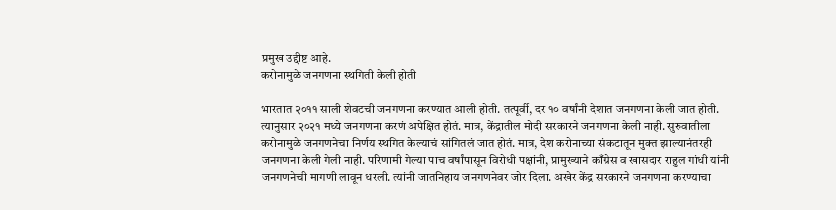प्रमुख उद्दीष्ट आहे.
करोनामुळे जनगणना स्थगिती केली होती

भारतात २०११ साली शेवटची जनगणना करण्यात आली होती. तत्पूर्वी, दर १० वर्षांनी देशात जनगणना केली जात होती. त्यानुसार २०२१ मध्ये जनगणना करणं अपेक्षित होतं. मात्र, केंद्रातील मोदी सरकारने जनगणना केली नाही. सुरुवातीला करोनामुळे जनगणनेचा निर्णय स्थगित केल्याचं सांगितलं जात होतं. मात्र, देश करोनाच्या संकटातून मुक्त झाल्यानंतरही जनगणना केली गेली नाही. परिणामी गेल्या पाच वर्षांपासून विरोधी पक्षांनी, प्रामुख्याने काँग्रेस व खासदार राहुल गांधी यांनी जनगणनेची मागणी लावून धरली. त्यांनी जातनिहाय जनगणनेवर जोर दिला. अखेर केंद्र सरकारने जनगणना करण्याचा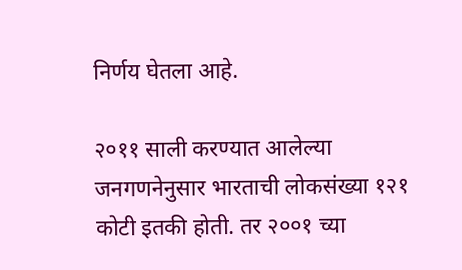निर्णय घेतला आहे.

२०११ साली करण्यात आलेल्या जनगणनेनुसार भारताची लोकसंख्या १२१ कोटी इतकी होती. तर २००१ च्या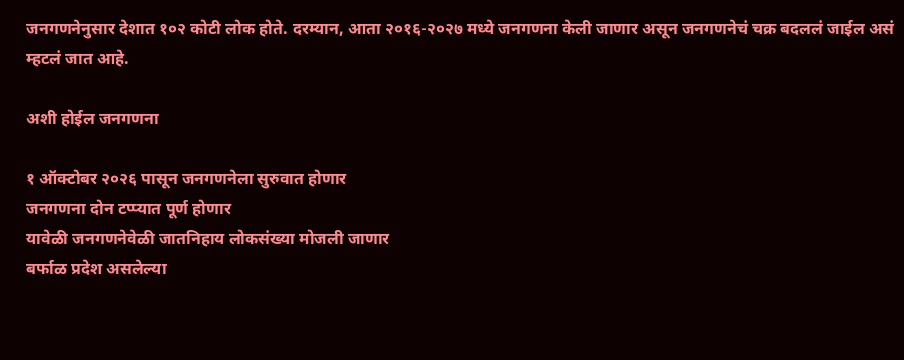जनगणनेनुसार देशात १०२ कोटी लोक होते. दरम्यान, आता २०१६-२०२७ मध्ये जनगणना केली जाणार असून जनगणनेचं चक्र बदललं जाईल असं म्हटलं जात आहे.

अशी होईल जनगणना

१ ऑक्टोबर २०२६ पासून जनगणनेला सुरुवात होणार
जनगणना दोन टप्प्यात पूर्ण होणार
यावेळी जनगणनेवेळी जातनिहाय लोकसंख्या मोजली जाणार
बर्फाळ प्रदेश असलेल्या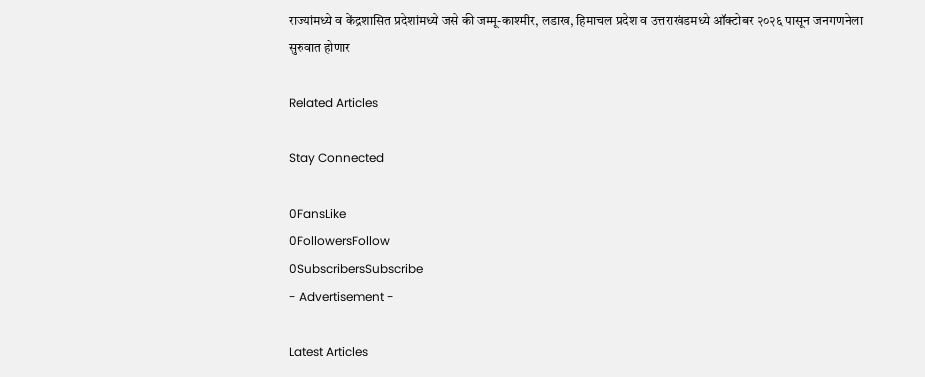राज्यांमध्ये व केंद्रशासित प्रदेशांमध्ये जसे की जम्मू-काश्मीर, लडाख, हिमाचल प्रदेश व उत्तराखंडमध्ये ऑक्टोबर २०२६ पासून जनगणनेला सुरुवात होणार

Related Articles

Stay Connected

0FansLike
0FollowersFollow
0SubscribersSubscribe
- Advertisement -

Latest Articles